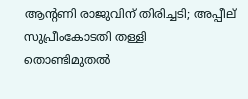ആന്റണി രാജുവിന് തിരിച്ചടി; അപ്പീല് സുപ്രീംകോടതി തള്ളി
തൊണ്ടിമുതൽ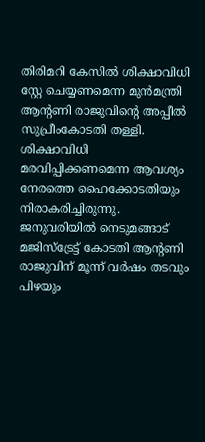തിരിമറി കേസിൽ ശിക്ഷാവിധി സ്റ്റേ ചെയ്യണമെന്ന മുൻമന്ത്രി ആന്റണി രാജുവിന്റെ അപ്പീൽ സുപ്രീംകോടതി തള്ളി. ശിക്ഷാവിധി മരവിപ്പിക്കണമെന്ന ആവശ്യം നേരത്തെ ഹൈക്കോടതിയും നിരാകരിച്ചിരുന്നു. ജനുവരിയിൽ നെടുമങ്ങാട് മജിസ്ട്രേട്ട് കോടതി ആന്റണി രാജുവിന് മൂന്ന് വർഷം തടവും പിഴയും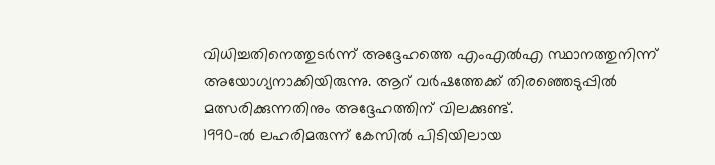വിധിച്ചതിനെത്തുടർന്ന് അദ്ദേഹത്തെ എംഎൽഎ സ്ഥാനത്തുനിന്ന് അയോഗ്യനാക്കിയിരുന്നു. ആറ് വർഷത്തേക്ക് തിരഞ്ഞെടുപ്പിൽ മത്സരിക്കുന്നതിനും അദ്ദേഹത്തിന് വിലക്കുണ്ട്.
1990-ൽ ലഹരിമരുന്ന് കേസിൽ പിടിയിലായ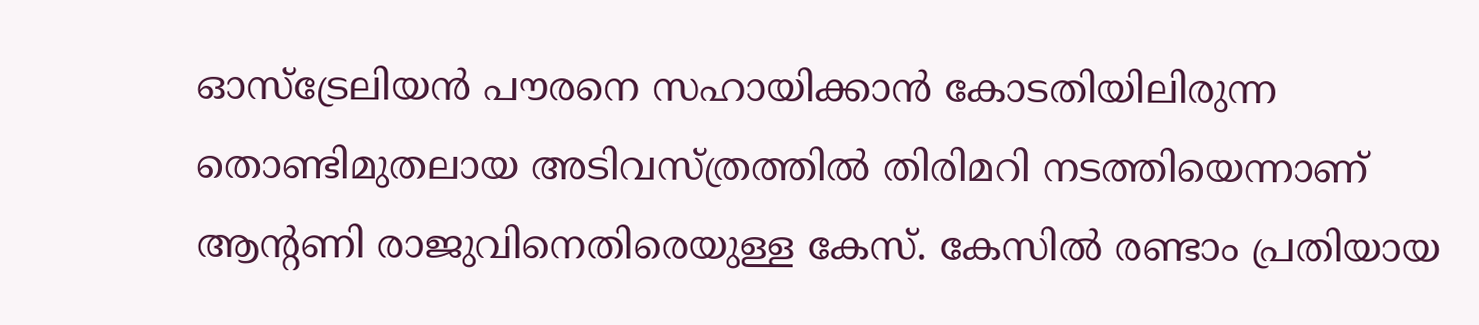ഓസ്ട്രേലിയൻ പൗരനെ സഹായിക്കാൻ കോടതിയിലിരുന്ന തൊണ്ടിമുതലായ അടിവസ്ത്രത്തിൽ തിരിമറി നടത്തിയെന്നാണ് ആന്റണി രാജുവിനെതിരെയുള്ള കേസ്. കേസിൽ രണ്ടാം പ്രതിയായ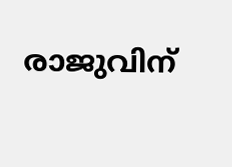രാജുവിന്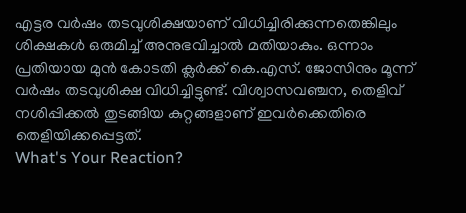എട്ടര വർഷം തടവുശിക്ഷയാണ് വിധിച്ചിരിക്കുന്നതെങ്കിലും ശിക്ഷകൾ ഒരുമിച്ച് അനുഭവിച്ചാൽ മതിയാകും. ഒന്നാം പ്രതിയായ മുൻ കോടതി ക്ലർക്ക് കെ.എസ്. ജോസിനും മൂന്ന് വർഷം തടവുശിക്ഷ വിധിച്ചിട്ടുണ്ട്. വിശ്വാസവഞ്ചന, തെളിവ് നശിപ്പിക്കൽ തുടങ്ങിയ കുറ്റങ്ങളാണ് ഇവർക്കെതിരെ തെളിയിക്കപ്പെട്ടത്.
What's Your Reaction?